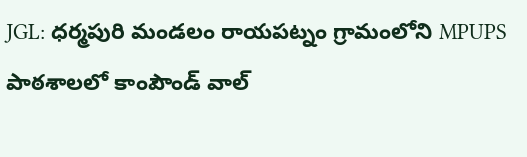JGL: ధర్మపురి మండలం రాయపట్నం గ్రామంలోని MPUPS పాఠశాలలో కాంపౌండ్ వాల్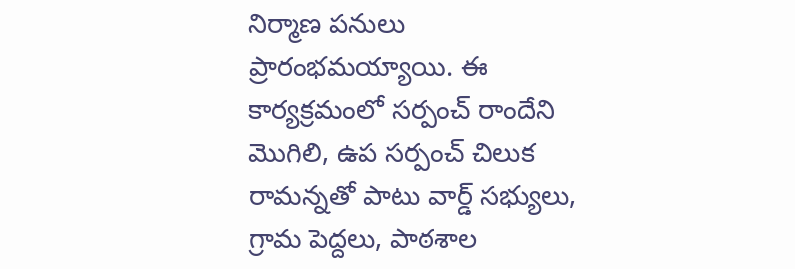నిర్మాణ పనులు ప్రారంభమయ్యాయి. ఈ కార్యక్రమంలో సర్పంచ్ రాందేని మొగిలి, ఉప సర్పంచ్ చిలుక రామన్నతో పాటు వార్డ్ సభ్యులు, గ్రామ పెద్దలు, పాఠశాల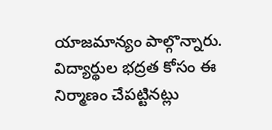యాజమాన్యం పాల్గొన్నారు. విద్యార్థుల భద్రత కోసం ఈ నిర్మాణం చేపట్టినట్లు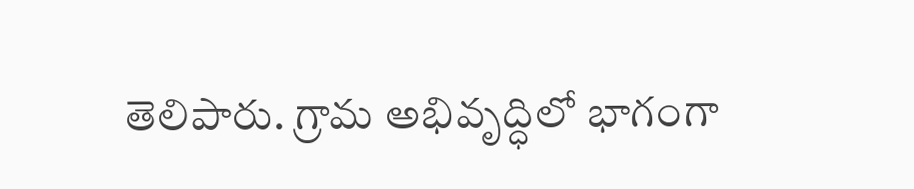తెలిపారు. గ్రామ అభివృద్ధిలో భాగంగా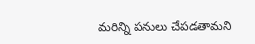మరిన్ని పనులు చేపడతామని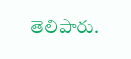తెలిపారు.